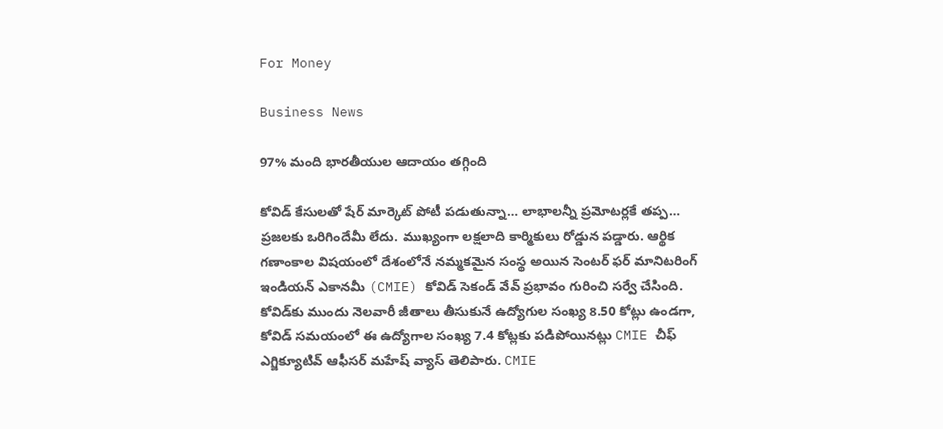For Money

Business News

97% మంది భారతీయుల ఆదాయం తగ్గింది

కోవిడ్‌ కేసులతో షేర్‌ మార్కెట్‌ పోటీ పడుతున్నా… లాభాలన్నీ ప్రమోటర్లకే తప్ప… ప్రజలకు ఒరిగిందేమీ లేదు. ముఖ్యంగా లక్షలాది కార్మికులు రోడ్డున పడ్డారు. ఆర్థిక గణాంకాల విషయంలో దేశంలోనే నమ్మకమైన సంస్థ అయిన సెంటర్‌ ఫర్‌ మానిటరింగ్‌ ఇండియన్‌ ఎకానమీ (CMIE) కోవిడ్‌ సెకండ్‌ వేవ్‌ ప్రభావం గురించి సర్వే చేసింది. కోవిడ్‌కు ముందు నెలవారీ జీతాలు తీసుకునే ఉద్యోగుల సంఖ్య 8.50 కోట్లు ఉండగా, కోవిడ్‌ సమయంలో ఈ ఉద్యోగాల సంఖ్య 7.4 కోట్లకు పడిపోయినట్లు CMIE చీఫ్‌ ఎగ్జిక్యూటివ్‌ ఆఫీసర్‌ మహేష్‌ వ్యాస్‌ తెలిపారు. CMIE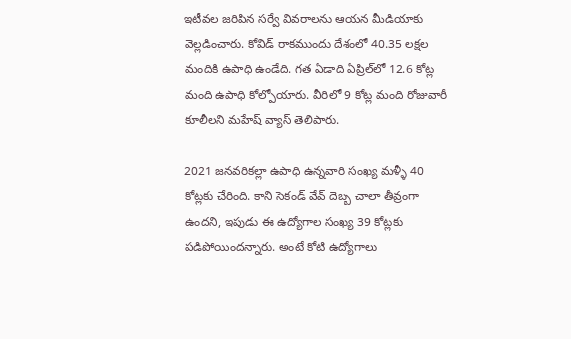ఇటీవల జరిపిన సర్వే వివరాలను ఆయన మీడియాకు వెల్లడించారు. కోవిడ్‌ రాకముందు దేశంలో 40.35 లక్షల మందికి ఉపాధి ఉండేది. గత ఏడాది ఏప్రిల్‌లో 12.6 కోట్ల మంది ఉపాధి కోల్పోయారు. వీరిలో 9 కోట్ల మంది రోజువారీ కూలీలని మహేష్‌ వ్యాస్‌ తెలిపారు.

2021 జనవరికల్లా ఉపాధి ఉన్నవారి సంఖ్య మళ్ళీ 40 కోట్లకు చేరింది. కాని సెకండ్‌ వేవ్‌ దెబ్బ చాలా తీవ్రంగా ఉందని, ఇపుడు ఈ ఉద్యోగాల సంఖ్య 39 కోట్లకు పడిపోయిందన్నారు. అంటే కోటి ఉద్యోగాలు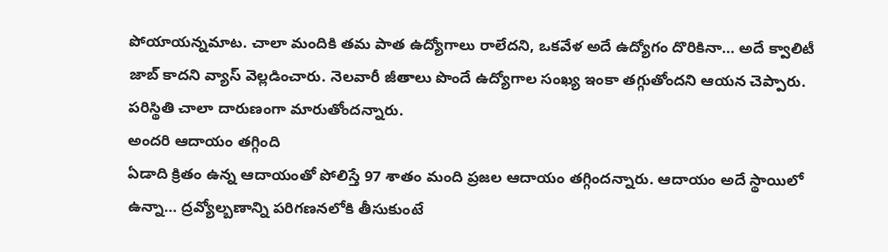పోయాయన్నమాట. చాలా మందికి తమ పాత ఉద్యోగాలు రాలేదని, ఒకవేళ అదే ఉద్యోగం దొరికినా… అదే క్వాలిటీ జాబ్‌ కాదని వ్యాస్‌ వెల్లడించారు. నెలవారీ జీతాలు పొందే ఉద్యోగాల సంఖ్య ఇంకా తగ్గుతోందని ఆయన చెప్పారు. పరిస్థితి చాలా దారుణంగా మారుతోందన్నారు.
అందరి ఆదాయం తగ్గింది
ఏడాది క్రితం ఉన్న ఆదాయంతో పోలిస్తే 97 శాతం మంది ప్రజల ఆదాయం తగ్గిందన్నారు. ఆదాయం అదే స్థాయిలో ఉన్నా… ద్రవ్యోల్బణాన్ని పరిగణనలోకి తీసుకుంటే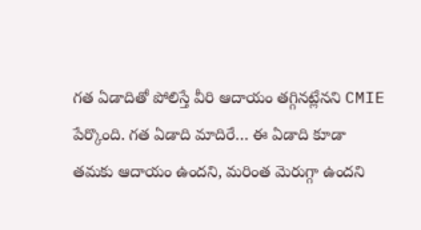గత ఏడాదితో పోలిస్తే వీరి ఆదాయం తగ్గినట్లేనని CMIE పేర్కొంది. గత ఏడాది మాదిరే… ఈ ఏడాది కూడా తమకు ఆదాయం ఉందని, మరింత మెరుగ్గా ఉందని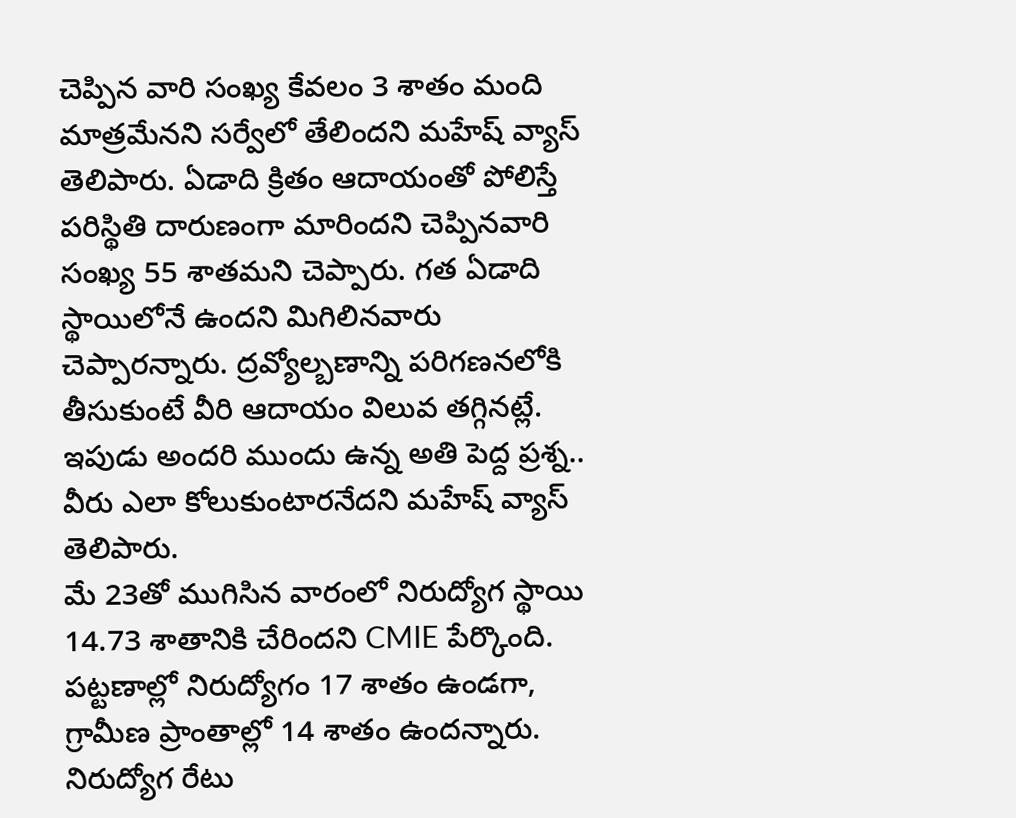చెప్పిన వారి సంఖ్య కేవలం 3 శాతం మంది మాత్రమేనని సర్వేలో తేలిందని మహేష్‌ వ్యాస్‌ తెలిపారు. ఏడాది క్రితం ఆదాయంతో పోలిస్తే పరిస్థితి దారుణంగా మారిందని చెప్పినవారి సంఖ్య 55 శాతమని చెప్పారు. గత ఏడాది స్థాయిలోనే ఉందని మిగిలినవారు చెప్పారన్నారు. ద్రవ్యోల్బణాన్ని పరిగణనలోకి తీసుకుంటే వీరి ఆదాయం విలువ తగ్గినట్లే. ఇపుడు అందరి ముందు ఉన్న అతి పెద్ద ప్రశ్న.. వీరు ఎలా కోలుకుంటారనేదని మహేష్‌ వ్యాస్‌ తెలిపారు.
మే 23తో ముగిసిన వారంలో నిరుద్యోగ స్థాయి 14.73 శాతానికి చేరిందని CMIE పేర్కొంది. పట్టణాల్లో నిరుద్యోగం 17 శాతం ఉండగా, గ్రామీణ ప్రాంతాల్లో 14 శాతం ఉందన్నారు. నిరుద్యోగ రేటు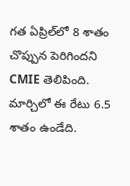గత ఏప్రిల్‌లో 8 శాతం చొప్పున పెరిగిందని CMIE తెలిపింది. మార్చిలో ఈ రేటు 6.5 శాతం ఉండేది.